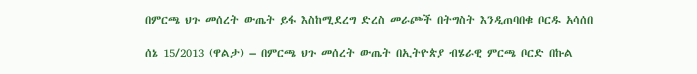በምርጫ ህጉ መሰረት ውጤት ይፋ እስከሚደረግ ድረስ መራጮች በትግስት እንዲጠባበቁ ቦርዱ አሳሰበ

ሰኔ 15/2013 (ዋልታ) – በምርጫ ህጉ መሰረት ውጤት በኢትዮጵያ ብሄራዊ ምርጫ ቦርድ በኩል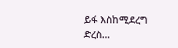ይፋ እስከሚደረግ ድረስ…